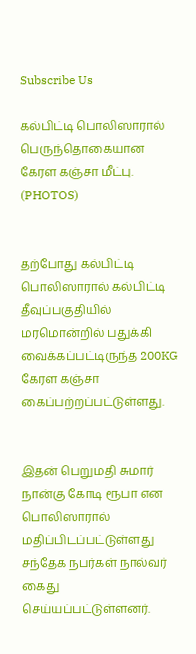Subscribe Us

கல்பிட்டி பொலிஸாரால் பெருந்தொகையான கேரள கஞ்சா மீட்பு. (PHOTOS)


தற்போது கல்பிட்டி பொலிஸாரால் கல்பிட்டி தீவுப்பகுதியில் மரமொன்றில் பதுக்கி வைக்கப்பட்டிருந்த 200KG கேரள கஞ்சா கைப்பற்றப்பட்டுள்ளது.


இதன் பெறுமதி சுமார் நான்கு கோடி ரூபா என பொலிஸாரால் மதிப்பிடப்பட்டுள்ளது சந்தேக நபர்கள் நால்வர் கைது செய்யப்பட்டுள்ளனர்.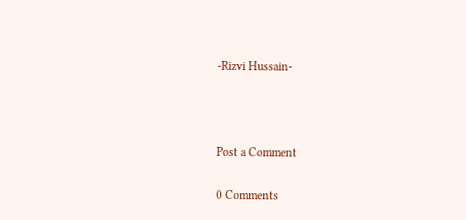-Rizvi Hussain-



Post a Comment

0 Comments